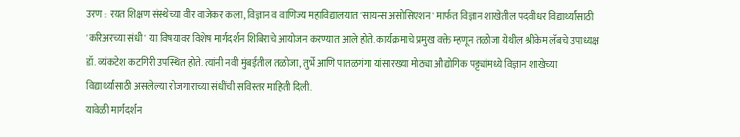उरण : रयत शिक्षण संस्थेच्या वीर वाजेकर कला, विज्ञान व वाणिज्य महाविद्यालयात 'सायन्स असोसिएशन' मार्फत विज्ञान शाखेतील पदवीधर विद्यार्थ्यांसाठी 'करिअरच्या संधी' या विषयावर विशेष मार्गदर्शन शिबिराचे आयोजन करण्यात आले होते. कार्यक्रमाचे प्रमुख वक्ते म्हणून तळोजा येथील श्रीकेम लॅबचे उपाध्यक्ष डॉ. व्यंकटेश कटगिरी उपस्थित होते. त्यांनी नवी मुंबईतील तळोजा, तुर्भे आणि पातळगंगा यांसारख्या मोठ्या औद्योगिक पट्ट्यांमध्ये विज्ञान शाखेच्या विद्यार्थ्यांसाठी असलेल्या रोजगाराच्या संधींची सविस्तर माहिती दिली.
यावेळी मार्गदर्शन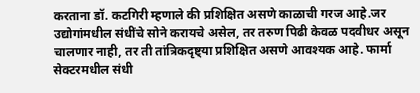करताना डॉ. कटगिरी म्हणाले की प्रशिक्षित असणे काळाची गरज आहे.जर उद्योगांमधील संधींचे सोने करायचे असेल, तर तरुण पिढी केवळ पदवीधर असून चालणार नाही, तर ती तांत्रिकदृष्ट्या प्रशिक्षित असणे आवश्यक आहे. फार्मा सेक्टरमधील संधी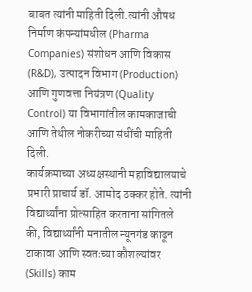बाबत त्यांनी माहिती दिली.त्यांनी औषध निर्माण कंपन्यांमधील (Pharma Companies) संशोधन आणि विकास (R&D), उत्पादन विभाग (Production) आणि गुणवत्ता नियंत्रण (Quality Control) या विभागांतील कामकाजाची आणि तेथील नोकरीच्या संधींची माहिती दिली.
कार्यक्रमाच्या अध्यक्षस्थानी महाविद्यालयाचे प्रभारी प्राचार्य डॉ. आमोद ठक्कर होते. त्यांनी विद्यार्थ्यांना प्रोत्साहित करताना सांगितले की, विद्यार्थ्यांनी मनातील न्यूनगंड काढून टाकावा आणि स्वतःच्या कौशल्यांवर (Skills) काम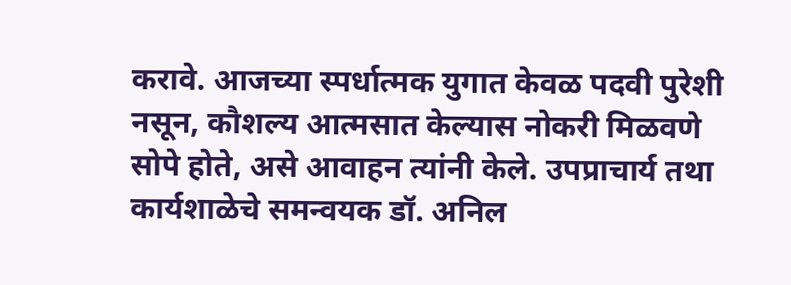करावे. आजच्या स्पर्धात्मक युगात केवळ पदवी पुरेशी नसून, कौशल्य आत्मसात केल्यास नोकरी मिळवणे सोपे होते, असे आवाहन त्यांनी केले. उपप्राचार्य तथा कार्यशाळेचे समन्वयक डॉ. अनिल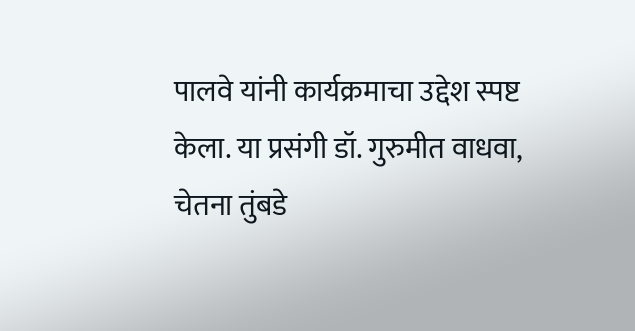पालवे यांनी कार्यक्रमाचा उद्देश स्पष्ट केला. या प्रसंगी डॉ. गुरुमीत वाधवा, चेतना तुंबडे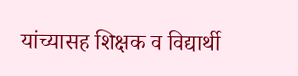यांच्यासह शिक्षक व विद्यार्थी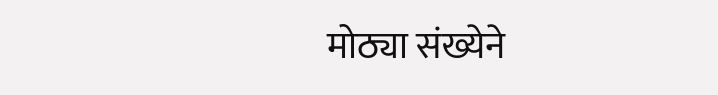मोठ्या संख्येने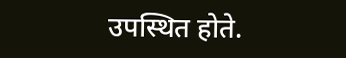उपस्थित होते.